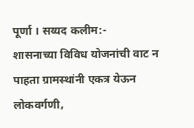पूर्णा । सय्यद कलीम:-
शासनाच्या विविध योजनांची वाट न पाहता ग्रामस्थांनी एकत्र येऊन लोकवर्गणी,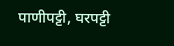पाणीपट्टी, घरपट्टी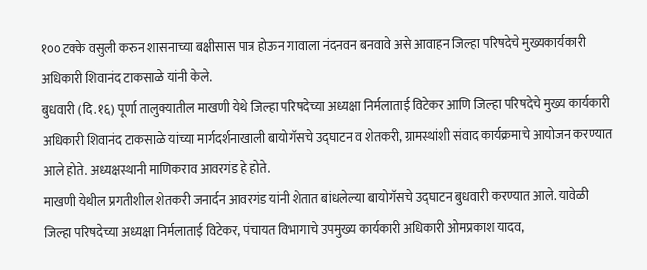१०० टक्के वसुली करुन शासनाच्या बक्षीसास पात्र होऊन गावाला नंदनवन बनवावे असे आवाहन जिल्हा परिषदेचे मुख्यकार्यकारी अधिकारी शिवानंद टाकसाळे यांनी केले.
बुधवारी (दि.१६) पूर्णा तालुक्यातील माखणी येथे जिल्हा परिषदेच्या अध्यक्षा निर्मलाताई विटेकर आणि जिल्हा परिषदेचे मुख्य कार्यकारी अधिकारी शिवानंद टाकसाळे यांच्या मार्गदर्शनाखाली बायोगॅसचे उद्घाटन व शेतकरी, ग्रामस्थांशी संवाद कार्यक्रमाचे आयोजन करण्यात आले होते. अध्यक्षस्थानी माणिकराव आवरगंड हे होते.
माखणी येथील प्रगतीशील शेतकरी जनार्दन आवरगंड यांनी शेतात बांधलेल्या बायोगॅसचे उद्घाटन बुधवारी करण्यात आले. यावेळी जिल्हा परिषदेच्या अध्यक्षा निर्मलाताई विटेकर, पंचायत विभागाचे उपमुख्य कार्यकारी अधिकारी ओमप्रकाश यादव,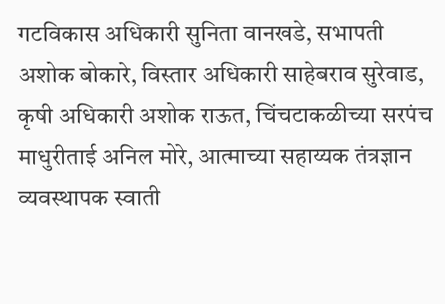गटविकास अधिकारी सुनिता वानखडे, सभापती अशोक बोकारे, विस्तार अधिकारी साहेबराव सुरेवाड, कृषी अधिकारी अशोक राऊत, चिंचटाकळीच्या सरपंच माधुरीताई अनिल मोरे, आत्माच्या सहाय्यक तंत्रज्ञान व्यवस्थापक स्वाती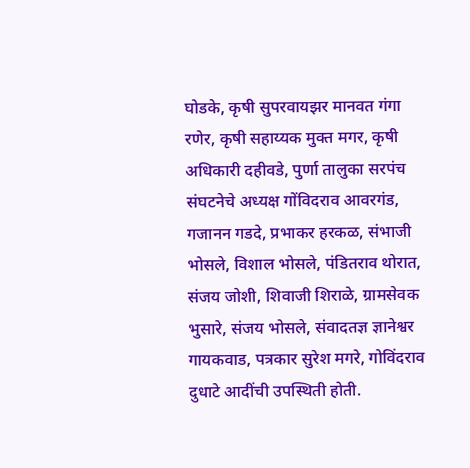घोडके, कृषी सुपरवायझर मानवत गंगा रणेर, कृषी सहाय्यक मुक्त मगर, कृषी अधिकारी दहीवडे, पुर्णा तालुका सरपंच संघटनेचे अध्यक्ष गोंविदराव आवरगंड, गजानन गडदे, प्रभाकर हरकळ, संभाजी भोसले, विशाल भोसले, पंडितराव थोरात, संजय जोशी, शिवाजी शिराळे, ग्रामसेवक भुसारे, संजय भोसले, संवादतज्ञ ज्ञानेश्वर गायकवाड, पत्रकार सुरेश मगरे, गोविंदराव दुधाटे आदींची उपस्थिती होती.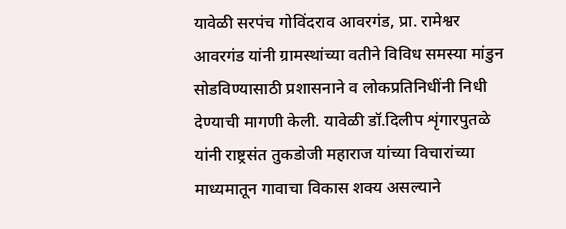यावेळी सरपंच गोविंदराव आवरगंड, प्रा. रामेश्वर आवरगंड यांनी ग्रामस्थांच्या वतीने विविध समस्या मांडुन सोडविण्यासाठी प्रशासनाने व लोकप्रतिनिधींनी निधी देण्याची मागणी केली. यावेळी डॉ.दिलीप शृंगारपुतळे यांनी राष्ट्रसंत तुकडोजी महाराज यांच्या विचारांच्या माध्यमातून गावाचा विकास शक्य असल्याने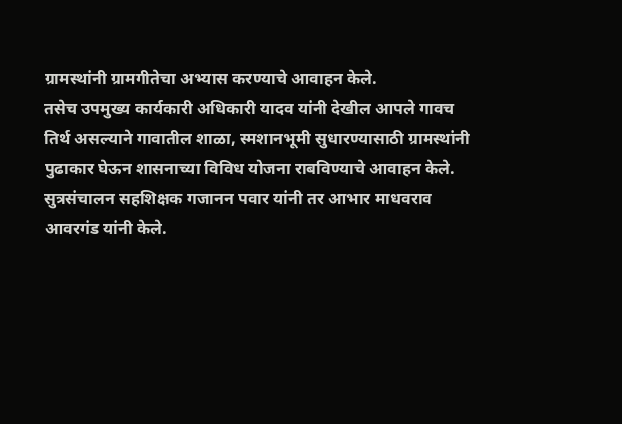ग्रामस्थांनी ग्रामगीतेचा अभ्यास करण्याचे आवाहन केले.
तसेच उपमुख्य कार्यकारी अधिकारी यादव यांनी देखील आपले गावच तिर्थ असल्याने गावातील शाळा, स्मशानभूमी सुधारण्यासाठी ग्रामस्थांनी पुढाकार घेऊन शासनाच्या विविध योजना राबविण्याचे आवाहन केले.
सुत्रसंचालन सहशिक्षक गजानन पवार यांनी तर आभार माधवराव आवरगंड यांनी केले.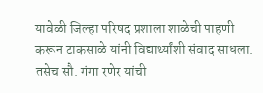यावेळी जिल्हा परिषद प्रशाला शाळेची पाहणी करून टाकसाळे यांनी विद्यार्थ्यांशी संवाद साधला. तसेच सौ. गंगा रणेर यांची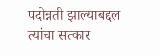पदोन्नती झाल्याबद्दल त्यांचा सत्कार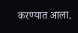करण्यात आला.